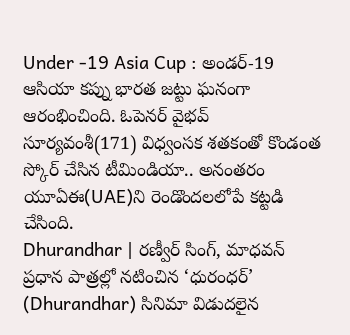Under -19 Asia Cup : అండర్-19 ఆసియా కప్ను భారత జట్టు ఘనంగా ఆరంభించింది. ఓపెనర్ వైభవ్ సూర్యవంశీ(171) విధ్వంసక శతకంతో కొండంత స్కోర్ చేసిన టీమిండియా.. అనంతరం యూఏఈ(UAE)ని రెండొందలలోపే కట్టడి చేసింది.
Dhurandhar | రణ్వీర్ సింగ్, మాధవన్ ప్రధాన పాత్రల్లో నటించిన ‘ధురంధర్’ (Dhurandhar) సినిమా విడుదలైన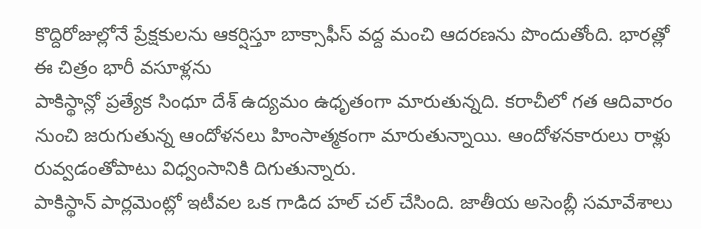కొద్దిరోజుల్లోనే ప్రేక్షకులను ఆకర్షిస్తూ బాక్సాఫీస్ వద్ద మంచి ఆదరణను పొందుతోంది. భారత్లో ఈ చిత్రం భారీ వసూళ్లను
పాకిస్థాన్లో ప్రత్యేక సింధూ దేశ్ ఉద్యమం ఉధృతంగా మారుతున్నది. కరాచీలో గత ఆదివారం నుంచి జరుగుతున్న ఆందోళనలు హింసాత్మకంగా మారుతున్నాయి. ఆందోళనకారులు రాళ్లు రువ్వడంతోపాటు విధ్వంసానికి దిగుతున్నారు.
పాకిస్థాన్ పార్లమెంట్లో ఇటీవల ఒక గాడిద హల్ చల్ చేసింది. జాతీయ అసెంబ్లీ సమావేశాలు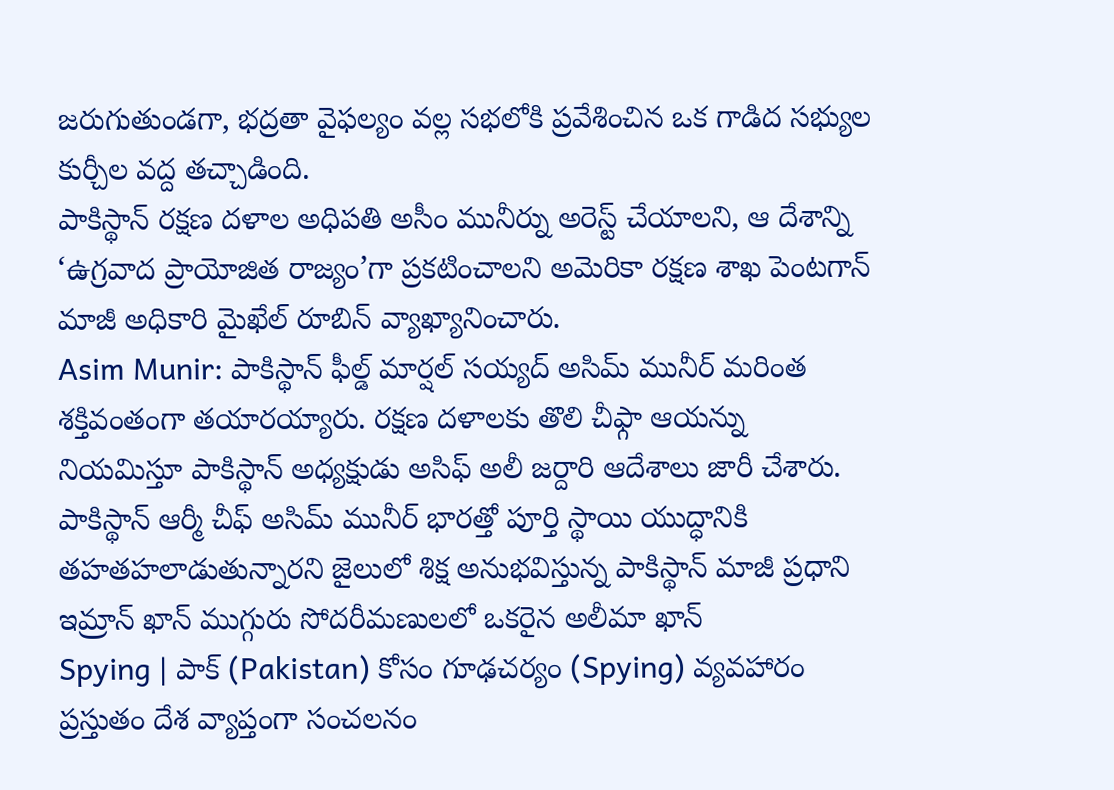జరుగుతుండగా, భద్రతా వైఫల్యం వల్ల సభలోకి ప్రవేశించిన ఒక గాడిద సభ్యుల కుర్చీల వద్ద తచ్చాడింది.
పాకిస్థాన్ రక్షణ దళాల అధిపతి అసీం మునీర్ను అరెస్ట్ చేయాలని, ఆ దేశాన్ని ‘ఉగ్రవాద ప్రాయోజిత రాజ్యం’గా ప్రకటించాలని అమెరికా రక్షణ శాఖ పెంటగాన్ మాజీ అధికారి మైఖేల్ రూబిన్ వ్యాఖ్యానించారు.
Asim Munir: పాకిస్థాన్ ఫీల్డ్ మార్షల్ సయ్యద్ అసిమ్ మునీర్ మరింత శక్తివంతంగా తయారయ్యారు. రక్షణ దళాలకు తొలి చీఫ్గా ఆయన్ను నియమిస్తూ పాకిస్థాన్ అధ్యక్షుడు అసిఫ్ అలీ జర్దారి ఆదేశాలు జారీ చేశారు.
పాకిస్థాన్ ఆర్మీ చీఫ్ అసిమ్ మునీర్ భారత్తో పూర్తి స్థాయి యుద్ధానికి తహతహలాడుతున్నారని జైలులో శిక్ష అనుభవిస్తున్న పాకిస్థాన్ మాజీ ప్రధాని ఇమ్రాన్ ఖాన్ ముగ్గురు సోదరీమణులలో ఒకరైన అలీమా ఖాన్
Spying | పాక్ (Pakistan) కోసం గూఢచర్యం (Spying) వ్యవహారం ప్రస్తుతం దేశ వ్యాప్తంగా సంచలనం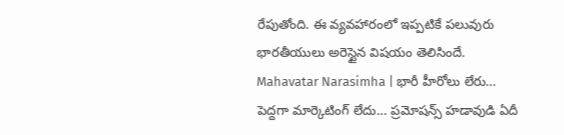రేపుతోంది. ఈ వ్యవహారంలో ఇప్పటికే పలువురు భారతీయులు అరెస్టైన విషయం తెలిసిందే.
Mahavatar Narasimha | భారీ హీరోలు లేరు… పెద్దగా మార్కెటింగ్ లేదు… ప్రమోషన్స్ హడావుడి ఏదీ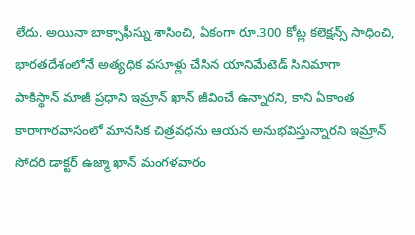లేదు. అయినా బాక్సాఫీస్ను శాసించి, ఏకంగా రూ.300 కోట్ల కలెక్షన్స్ సాధించి, భారతదేశంలోనే అత్యధిక వసూళ్లు చేసిన యానిమేటెడ్ సినిమాగా
పాకిస్థాన్ మాజీ ప్రధాని ఇమ్రాన్ ఖాన్ జీవించే ఉన్నారని, కాని ఏకాంత కారాగారవాసంలో మానసిక చిత్రవధను ఆయన అనుభవిస్తున్నారని ఇమ్రాన్ సోదరి డాక్టర్ ఉజ్మా ఖాన్ మంగళవారం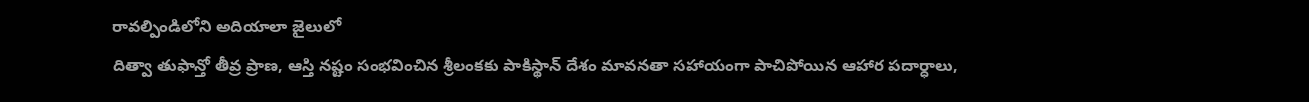రావల్పిండిలోని అదియాలా జైలులో
దిత్వా తుఫాన్తో తీవ్ర ప్రాణ, ఆస్తి నష్టం సంభవించిన శ్రీలంకకు పాకిస్థాన్ దేశం మావనతా సహాయంగా పాచిపోయిన ఆహార పదార్ధాలు,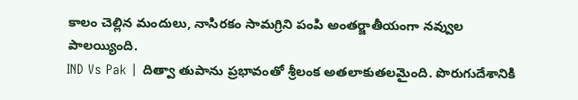కాలం చెల్లిన మందులు, నాసిరకం సామగ్రిని పంపి అంతర్జాతీయంగా నవ్వుల పాలయ్యింది.
IND Vs Pak | దిత్వా తుపాను ప్రభావంతో శ్రీలంక అతలాకుతలమైంది. పొరుగుదేశానికి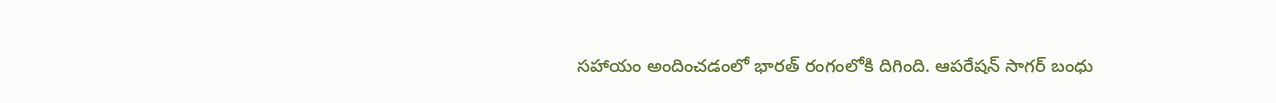సహాయం అందించడంలో భారత్ రంగంలోకి దిగింది. ఆపరేషన్ సాగర్ బంధు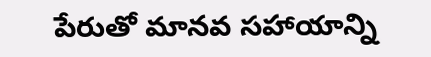పేరుతో మానవ సహాయాన్ని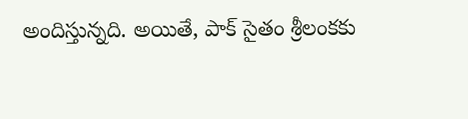అందిస్తున్నది. అయితే, పాక్ సైతం శ్రీలంకకు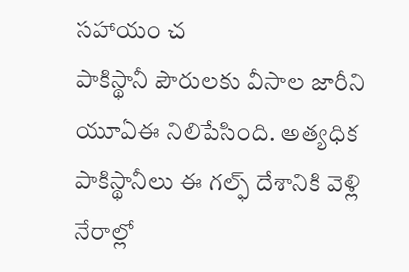సహాయం చ
పాకిస్థానీ పౌరులకు వీసాల జారీని యూఏఈ నిలిపేసింది. అత్యధిక పాకిస్థానీలు ఈ గల్ఫ్ దేశానికి వెళ్లి నేరాల్లో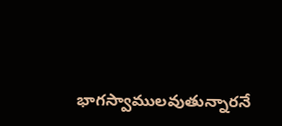భాగస్వాములవుతున్నారనే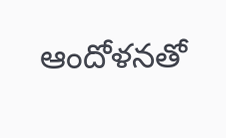ఆందోళనతో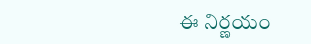ఈ నిర్ణయం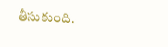తీసుకుంది.